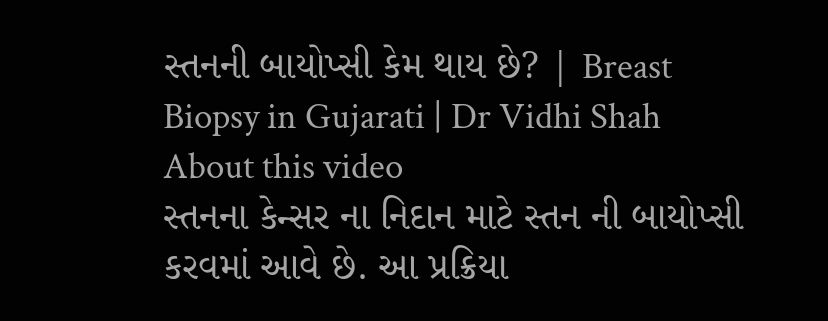સ્તનની બાયોપ્સી કેમ થાય છે? | Breast Biopsy in Gujarati | Dr Vidhi Shah
About this video
સ્તનના કેન્સર ના નિદાન માટે સ્તન ની બાયોપ્સી કરવમાં આવે છે. આ પ્રક્રિયા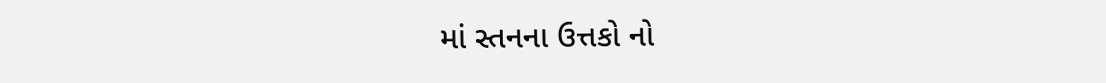માં સ્તનના ઉત્તકો નો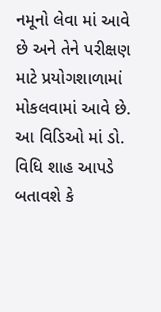નમૂનો લેવા માં આવે છે અને તેને પરીક્ષણ માટે પ્રયોગશાળામાં મોકલવામાં આવે છે. આ વિડિઓ માં ડો. વિધિ શાહ આપડે બતાવશે કે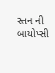સ્તન ની બાયોપ્સી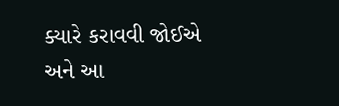ક્યારે કરાવવી જોઈએ અને આ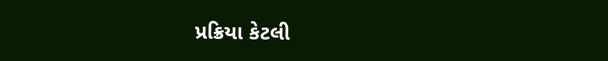પ્રક્રિયા કેટલી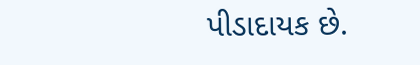પીડાદાયક છે.